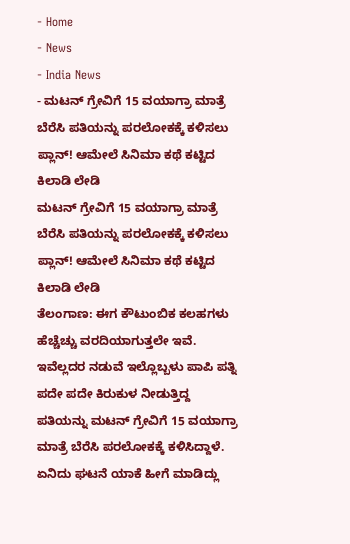- Home
- News
- India News
- ಮಟನ್ ಗ್ರೇವಿಗೆ 15 ವಯಾಗ್ರಾ ಮಾತ್ರೆ ಬೆರೆಸಿ ಪತಿಯನ್ನು ಪರಲೋಕಕ್ಕೆ ಕಳಿಸಲು ಪ್ಲಾನ್! ಆಮೇಲೆ ಸಿನಿಮಾ ಕಥೆ ಕಟ್ಟಿದ ಕಿಲಾಡಿ ಲೇಡಿ
ಮಟನ್ ಗ್ರೇವಿಗೆ 15 ವಯಾಗ್ರಾ ಮಾತ್ರೆ ಬೆರೆಸಿ ಪತಿಯನ್ನು ಪರಲೋಕಕ್ಕೆ ಕಳಿಸಲು ಪ್ಲಾನ್! ಆಮೇಲೆ ಸಿನಿಮಾ ಕಥೆ ಕಟ್ಟಿದ ಕಿಲಾಡಿ ಲೇಡಿ
ತೆಲಂಗಾಣ: ಈಗ ಕೌಟುಂಬಿಕ ಕಲಹಗಳು ಹೆಚ್ಚೆಚ್ಚು ವರದಿಯಾಗುತ್ತಲೇ ಇವೆ. ಇವೆಲ್ಲದರ ನಡುವೆ ಇಲ್ಲೊಬ್ಬಳು ಪಾಪಿ ಪತ್ನಿ ಪದೇ ಪದೇ ಕಿರುಕುಳ ನೀಡುತ್ತಿದ್ದ ಪತಿಯನ್ನು ಮಟನ್ ಗ್ರೇವಿಗೆ 15 ವಯಾಗ್ರಾ ಮಾತ್ರೆ ಬೆರೆಸಿ ಪರಲೋಕಕ್ಕೆ ಕಳಿಸಿದ್ದಾಳೆ. ಏನಿದು ಘಟನೆ ಯಾಕೆ ಹೀಗೆ ಮಾಡಿದ್ಲು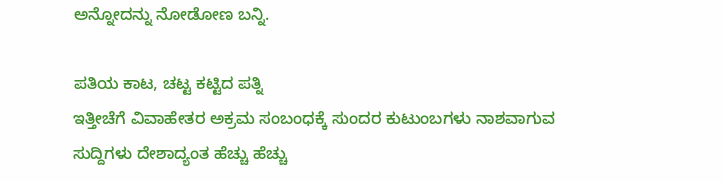ಅನ್ನೋದನ್ನು ನೋಡೋಣ ಬನ್ನಿ.

ಪತಿಯ ಕಾಟ, ಚಟ್ಟ ಕಟ್ಟಿದ ಪತ್ನಿ
ಇತ್ತೀಚೆಗೆ ವಿವಾಹೇತರ ಅಕ್ರಮ ಸಂಬಂಧಕ್ಕೆ ಸುಂದರ ಕುಟುಂಬಗಳು ನಾಶವಾಗುವ ಸುದ್ದಿಗಳು ದೇಶಾದ್ಯಂತ ಹೆಚ್ಚು ಹೆಚ್ಚು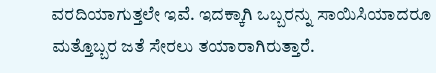ವರದಿಯಾಗುತ್ತಲೇ ಇವೆ. ಇದಕ್ಕಾಗಿ ಒಬ್ಬರನ್ನು ಸಾಯಿಸಿಯಾದರೂ ಮತ್ತೊಬ್ಬರ ಜತೆ ಸೇರಲು ತಯಾರಾಗಿರುತ್ತಾರೆ.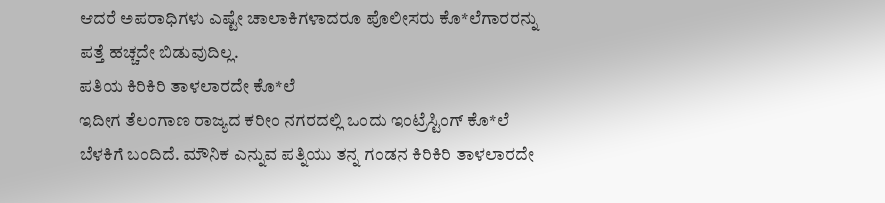ಆದರೆ ಅಪರಾಧಿಗಳು ಎಷ್ಟೇ ಚಾಲಾಕಿಗಳಾದರೂ ಪೊಲೀಸರು ಕೊ*ಲೆಗಾರರನ್ನು ಪತ್ತೆ ಹಚ್ಚದೇ ಬಿಡುವುದಿಲ್ಲ.
ಪತಿಯ ಕಿರಿಕಿರಿ ತಾಳಲಾರದೇ ಕೊ*ಲೆ
ಇದೀಗ ತೆಲಂಗಾಣ ರಾಜ್ಯದ ಕರೀಂ ನಗರದಲ್ಲಿ ಒಂದು ಇಂಟ್ರೆಸ್ಟಿಂಗ್ ಕೊ*ಲೆ ಬೆಳಕಿಗೆ ಬಂದಿದೆ. ಮೌನಿಕ ಎನ್ನುವ ಪತ್ನಿಯು ತನ್ನ ಗಂಡನ ಕಿರಿಕಿರಿ ತಾಳಲಾರದೇ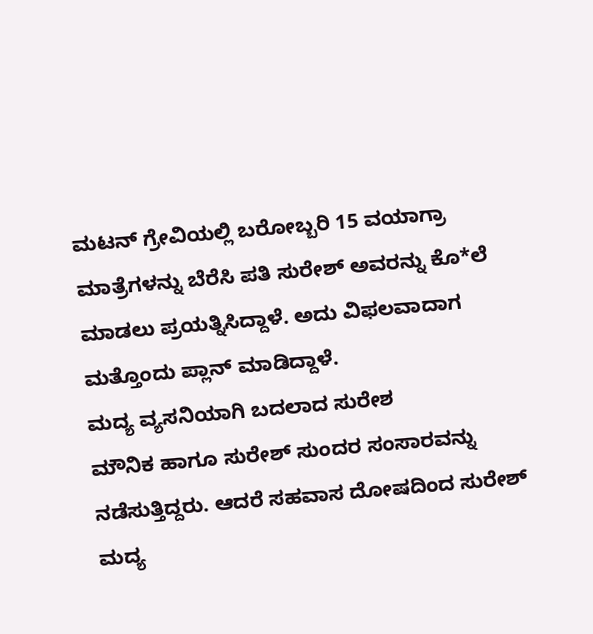ಮಟನ್ ಗ್ರೇವಿಯಲ್ಲಿ ಬರೋಬ್ಬರಿ 15 ವಯಾಗ್ರಾ ಮಾತ್ರೆಗಳನ್ನು ಬೆರೆಸಿ ಪತಿ ಸುರೇಶ್ ಅವರನ್ನು ಕೊ*ಲೆ ಮಾಡಲು ಪ್ರಯತ್ನಿಸಿದ್ದಾಳೆ. ಅದು ವಿಫಲವಾದಾಗ ಮತ್ತೊಂದು ಪ್ಲಾನ್ ಮಾಡಿದ್ದಾಳೆ.
ಮದ್ಯ ವ್ಯಸನಿಯಾಗಿ ಬದಲಾದ ಸುರೇಶ
ಮೌನಿಕ ಹಾಗೂ ಸುರೇಶ್ ಸುಂದರ ಸಂಸಾರವನ್ನು ನಡೆಸುತ್ತಿದ್ದರು. ಆದರೆ ಸಹವಾಸ ದೋಷದಿಂದ ಸುರೇಶ್ ಮದ್ಯ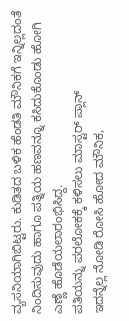ವ್ಯಸನಿಯಾಗಿಬಿಟ್ಟರು. ಕುಡಿತದ ಬಳಿಕ ಹೆಂಡತಿ ಮೌನಿಕಗೆ ಇನ್ನಿಲ್ಲದಂತೆ ನಿಂದಿಸುವುದು ಹಾಗೂ ಪತ್ನಿಯ ಹಣವನ್ನೂ ಕಸಿದುಕೊಂಡು ಹೋಗಿ ಎಣ್ಣೆ ಹೊಡೆಯಲಾರಂಭಿಸಿದ್ದ.
ಪತಿಯನ್ನು ಪರಲೋಕಕ್ಕೆ ಕಳಿಸಲು ಮಾಸ್ಟರ್ ಪ್ಲಾನ್
ಇದನ್ನೆಲ್ಲ ನೋಡಿ ರೋಸಿ ಹೋದ ಮೌನಿಕ,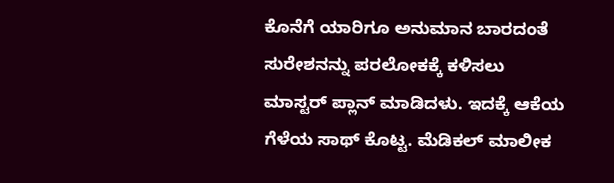ಕೊನೆಗೆ ಯಾರಿಗೂ ಅನುಮಾನ ಬಾರದಂತೆ ಸುರೇಶನನ್ನು ಪರಲೋಕಕ್ಕೆ ಕಳಿಸಲು ಮಾಸ್ಟರ್ ಪ್ಲಾನ್ ಮಾಡಿದಳು. ಇದಕ್ಕೆ ಆಕೆಯ ಗೆಳೆಯ ಸಾಥ್ ಕೊಟ್ಟ. ಮೆಡಿಕಲ್ ಮಾಲೀಕ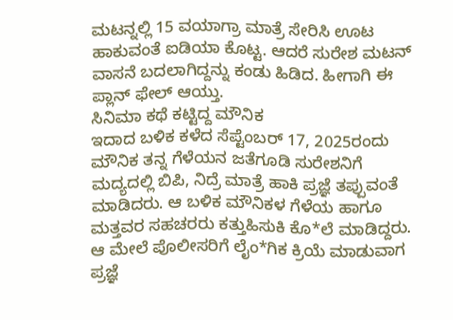ಮಟನ್ನಲ್ಲಿ 15 ವಯಾಗ್ರಾ ಮಾತ್ರೆ ಸೇರಿಸಿ ಊಟ ಹಾಕುವಂತೆ ಐಡಿಯಾ ಕೊಟ್ಟ. ಆದರೆ ಸುರೇಶ ಮಟನ್ ವಾಸನೆ ಬದಲಾಗಿದ್ದನ್ನು ಕಂಡು ಹಿಡಿದ. ಹೀಗಾಗಿ ಈ ಪ್ಲಾನ್ ಫೇಲ್ ಆಯ್ತು.
ಸಿನಿಮಾ ಕಥೆ ಕಟ್ಟಿದ್ದ ಮೌನಿಕ
ಇದಾದ ಬಳಿಕ ಕಳೆದ ಸೆಪ್ಟೆಂಬರ್ 17, 2025ರಂದು ಮೌನಿಕ ತನ್ನ ಗೆಳೆಯನ ಜತೆಗೂಡಿ ಸುರೇಶನಿಗೆ ಮದ್ಯದಲ್ಲಿ ಬಿಪಿ, ನಿದ್ರೆ ಮಾತ್ರೆ ಹಾಕಿ ಪ್ರಜ್ಞೆ ತಪ್ಪುವಂತೆ ಮಾಡಿದರು. ಆ ಬಳಿಕ ಮೌನಿಕಳ ಗೆಳೆಯ ಹಾಗೂ ಮತ್ತವರ ಸಹಚರರು ಕತ್ತುಹಿಸುಕಿ ಕೊ*ಲೆ ಮಾಡಿದ್ದರು. ಆ ಮೇಲೆ ಪೊಲೀಸರಿಗೆ ಲೈಂ*ಗಿಕ ಕ್ರಿಯೆ ಮಾಡುವಾಗ ಪ್ರಜ್ಞೆ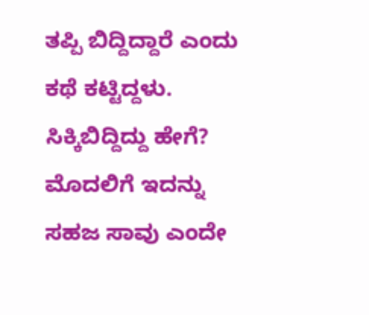ತಪ್ಪಿ ಬಿದ್ದಿದ್ದಾರೆ ಎಂದು ಕಥೆ ಕಟ್ಟಿದ್ದಳು.
ಸಿಕ್ಕಿಬಿದ್ದಿದ್ದು ಹೇಗೆ?
ಮೊದಲಿಗೆ ಇದನ್ನು ಸಹಜ ಸಾವು ಎಂದೇ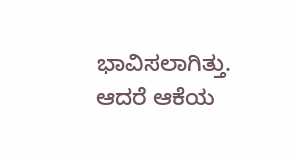ಭಾವಿಸಲಾಗಿತ್ತು. ಆದರೆ ಆಕೆಯ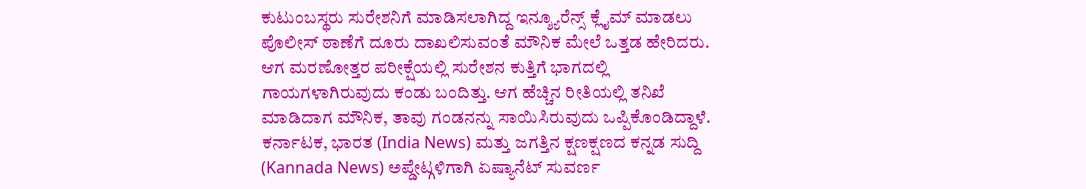ಕುಟುಂಬಸ್ಥರು ಸುರೇಶನಿಗೆ ಮಾಡಿಸಲಾಗಿದ್ದ ಇನ್ಶ್ಯೂರೆನ್ಸ್ ಕ್ಲೈಮ್ ಮಾಡಲು ಪೊಲೀಸ್ ಠಾಣೆಗೆ ದೂರು ದಾಖಲಿಸುವಂತೆ ಮೌನಿಕ ಮೇಲೆ ಒತ್ತಡ ಹೇರಿದರು. ಆಗ ಮರಣೋತ್ತರ ಪರೀಕ್ಷೆಯಲ್ಲಿ ಸುರೇಶನ ಕುತ್ತಿಗೆ ಭಾಗದಲ್ಲಿ ಗಾಯಗಳಾಗಿರುವುದು ಕಂಡು ಬಂದಿತ್ತು. ಆಗ ಹೆಚ್ಚಿನ ರೀತಿಯಲ್ಲಿ ತನಿಖೆ ಮಾಡಿದಾಗ ಮೌನಿಕ, ತಾವು ಗಂಡನನ್ನು ಸಾಯಿಸಿರುವುದು ಒಪ್ಪಿಕೊಂಡಿದ್ದಾಳೆ.
ಕರ್ನಾಟಕ, ಭಾರತ (India News) ಮತ್ತು ಜಗತ್ತಿನ ಕ್ಷಣಕ್ಷಣದ ಕನ್ನಡ ಸುದ್ದಿ (Kannada News) ಅಪ್ಡೇಟ್ಗಳಿಗಾಗಿ ಏಷ್ಯಾನೆಟ್ ಸುವರ್ಣ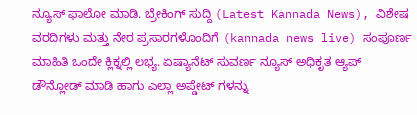ನ್ಯೂಸ್ ಫಾಲೋ ಮಾಡಿ. ಬ್ರೇಕಿಂಗ್ ಸುದ್ದಿ (Latest Kannada News), ವಿಶೇಷ ವರದಿಗಳು ಮತ್ತು ನೇರ ಪ್ರಸಾರಗಳೊಂದಿಗೆ (kannada news live) ಸಂಪೂರ್ಣ ಮಾಹಿತಿ ಒಂದೇ ಕ್ಲಿಕ್ನಲ್ಲಿ ಲಭ್ಯ. ಏಷ್ಯಾನೆಟ್ ಸುವರ್ಣ ನ್ಯೂಸ್ ಅಧಿಕೃತ ಆ್ಯಪ್ ಡೌನ್ಲೋಡ್ ಮಾಡಿ ಹಾಗು ಎಲ್ಲಾ ಅಪ್ಡೇಟ್ ಗಳನ್ನು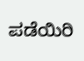ಪಡೆಯಿರಿ